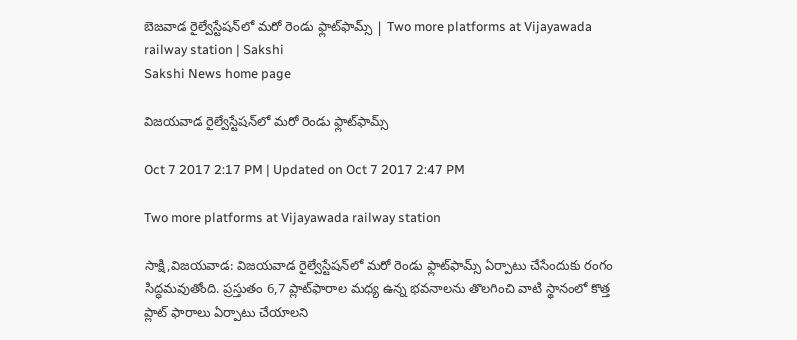బెజవాడ రైల్వేస్టేషన్‌లో మరో రెండు ఫ్లాట్‌ఫామ్స్ | Two more platforms at Vijayawada railway station | Sakshi
Sakshi News home page

విజయవాడ రైల్వేస్టేషన్‌లో మరో రెండు ఫ్లాట్‌ఫామ్స్

Oct 7 2017 2:17 PM | Updated on Oct 7 2017 2:47 PM

Two more platforms at Vijayawada railway station

సాక్షి,విజయవాడ: విజయవాడ రైల్వేస్టేషన్‌లో మరో రెండు ఫ్లాట్‌ఫామ్స్ ఏర్పాటు చేసేందుకు రంగం సిద్ధమవుతోంది. ప్రస్తుతం 6,7 ప్లాట్‌ఫారాల మధ్య ఉన్న భవనాలను తొలగించి వాటి స్థానంలో కొత్త ప్లాట్‌ ఫారాలు ఏర్పాటు చేయాలని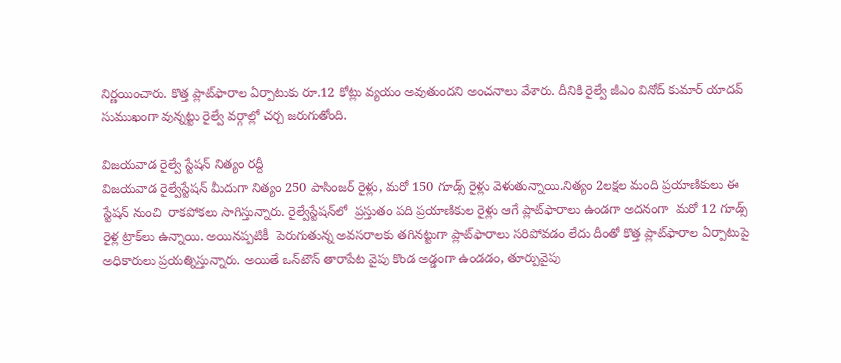నిర్ణయించారు. కొత్త ప్లాట్‌ఫారాల ఏర్పాటుకు రూ.12 కోట్లు వ్యయం అవుతుందని అంచనాలు వేశారు. దీనికి రైల్వే జీఎం వినోద్‌ కుమార్‌ యాదవ్‌ సుముఖంగా వున్నట్టు రైల్వే వర్గాల్లో చర్చ జరుగుతోంది.

విజయవాడ రైల్వే స్టేషన్‌ నిత్యం రద్దీ
విజయవాడ రైల్వేస్టేషన్‌ మీదుగా నిత్యం 250 పాసింజర్‌ రైళ్లు, మరో 150 గూడ్స్‌ రైళ్లు వెళుతున్నాయి.నిత్యం 2లక్షల మంది ప్రయాణికులు ఈ స్టేషన్‌ నుంచి  రాకపోకలు సాగిస్తున్నారు. రైల్వేస్టేషన్‌లో  ప్రస్తుతం పది ప్రయాణికుల రైళ్లు ఆగే ప్లాట్‌ఫారాలు ఉండగా అదనంగా  మరో 12 గూడ్స్‌ రైళ్ల ట్రాక్‌లు ఉన్నాయి. అయినప్పటికీ  పెరుగుతున్న అవసరాలకు తగినట్టుగా ప్లాట్‌ఫారాలు సరిపోవడం లేదు దీంతో కొత్త ప్లాట్‌ఫారాల ఏర్పాటుపై అధికారులు ప్రయత్నిస్తున్నారు. అయితే ఒన్‌టౌన్‌ తారాపేట వైపు కొండ అడ్డంగా ఉండడం, తూర్పువైపు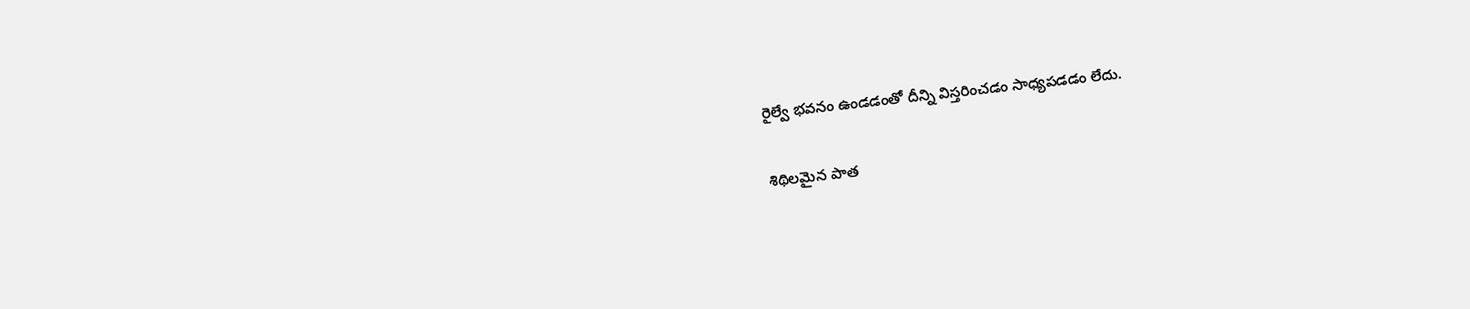రైల్వే భవనం ఉండడంతో దీన్ని విస్తరించడం సాధ్యపడడం లేదు.

శిథిలమైన పాత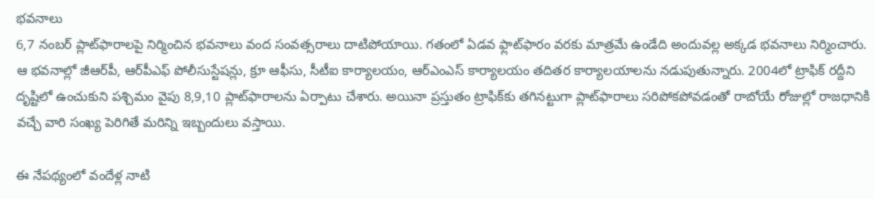భవనాలు
6,7 నంబర్‌ ప్లాట్‌ఫారాలపై నిర్మించిన భవనాలు వంద సంవత్సరాలు దాటిపోయాయి. గతంలో ఏడవ ఫ్లాట్‌ఫారం వరకు మాత్రమే ఉండేది అందువల్ల అక్కడ భవనాలు నిర్మించారు. ఆ భవనాల్లో జీఆర్‌పీ, ఆర్‌పీఎఫ్‌ పోలీసుస్టేషన్లు, క్రూ ఆఫీసు, సీటీఐ కార్యాలయం, ఆర్‌ఎంఎస్‌ కార్యాలయం తదితర కార్యాలయాలను నడుపుతున్నారు. 2004లో ట్రాఫిక్‌ రద్దీని దృష్టిలో ఉంచుకుని పశ్చిమం వైపు 8,9,10 ప్లాట్‌ఫారాలను ఏర్పాటు చేశారు. అయినా ప్రస్తుతం ట్రాఫిక్‌కు తగినట్టుగా ప్లాట్‌ఫారాలు సరిపోకపోవడంతో రాబోయే రోజుల్లో రాజధానికి వచ్చే వారి సంఖ్య పెరిగితే మరిన్ని ఇబ్బందులు వస్తాయి.

ఈ నేపథ్యంలో వందేళ్ల నాటి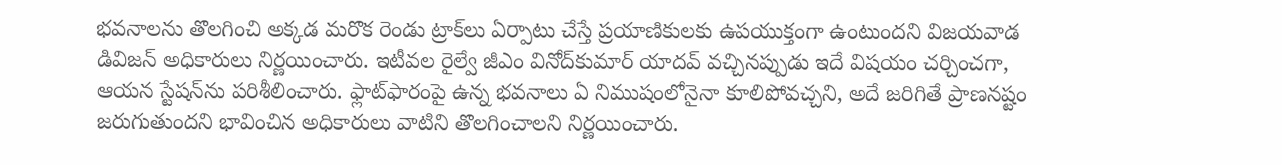భవనాలను తొలగించి అక్కడ మరొక రెండు ట్రాక్‌లు ఏర్పాటు చేస్తే ప్రయాణికులకు ఉపయుక్తంగా ఉంటుందని విజయవాడ డివిజన్‌ అధికారులు నిర్ణయించారు. ఇటీవల రైల్వే జీఎం వినోద్‌కుమార్‌ యాదవ్‌ వచ్చినప్పుడు ఇదే విషయం చర్చించగా, ఆయన స్టేషన్‌ను పరిశీలించారు. ఫ్లాట్‌ఫారంపై ఉన్న భవనాలు ఏ నిముషంలోనైనా కూలిపోవచ్చని, అదే జరిగితే ప్రాణనష్టం జరుగుతుందని భావించిన అధికారులు వాటిని తొలగించాలని నిర్ణయించారు.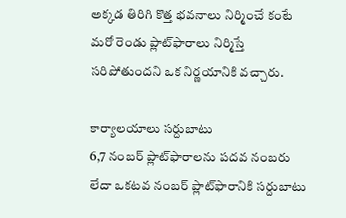అక్కడ తిరిగి కొత్త భవనాలు నిర్మించే కంటే మరో రెండు ప్లాట్‌ఫారాలు నిర్మిస్తే సరిపోతుందని ఒక నిర్ణయానికి వచ్చారు.

కార్యాలయాలు సర్దుబాటు
6,7 నంబర్‌ ప్లాట్‌ఫారాలను పదవ నంబరు లేదా ఒకటవ నంబర్‌ ప్లాట్‌ఫారానికి సర్దుబాటు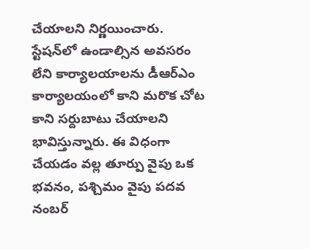చేయాలని నిర్ణయించారు. స్టేషన్‌లో ఉండాల్సిన అవసరం లేని కార్యాలయాలను డీఆర్‌ఎం కార్యాలయంలో కాని మరొక చోట కాని సర్దుబాటు చేయాలని భావిస్తున్నారు. ఈ విధంగా చేయడం వల్ల తూర్పు వైపు ఒక భవనం, పశ్చిమం వైపు పదవ నంబర్‌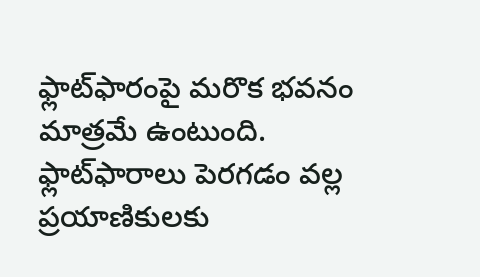ఫ్లాట్‌ఫారంపై మరొక భవనం మాత్రమే ఉంటుంది. ఫ్లాట్‌ఫారాలు పెరగడం వల్ల ప్రయాణికులకు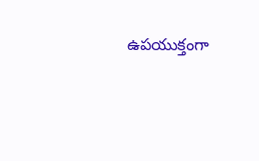ఉపయుక్తంగా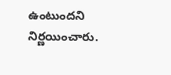ఉంటుందని నిర్ణయించారు.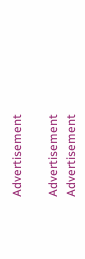Advertisement

Advertisement
Advertisement